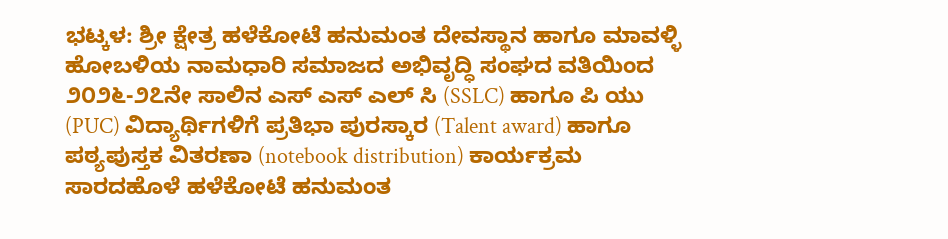ಭಟ್ಕಳ: ಶ್ರೀ ಕ್ಷೇತ್ರ ಹಳೆಕೋಟೆ ಹನುಮಂತ ದೇವಸ್ಥಾನ ಹಾಗೂ ಮಾವಳ್ಳಿ ಹೋಬಳಿಯ ನಾಮಧಾರಿ ಸಮಾಜದ ಅಭಿವೃದ್ಧಿ ಸಂಘದ ವತಿಯಿಂದ ೨೦೨೬-೨೭ನೇ ಸಾಲಿನ ಎಸ್ ಎಸ್ ಎಲ್ ಸಿ (SSLC) ಹಾಗೂ ಪಿ ಯು (PUC) ವಿದ್ಯಾರ್ಥಿಗಳಿಗೆ ಪ್ರತಿಭಾ ಪುರಸ್ಕಾರ (Talent award) ಹಾಗೂ ಪಠ್ಯಪುಸ್ತಕ ವಿತರಣಾ (notebook distribution) ಕಾರ್ಯಕ್ರಮ ಸಾರದಹೊಳೆ ಹಳೆಕೋಟೆ ಹನುಮಂತ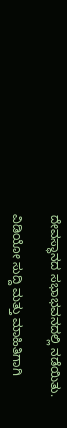ದೇವಸ್ಥಾನದ ಸಭಾಭವನದಲ್ಲಿ ನಡೆಯಿತು.

ವಿಡಿಯೋ ಸುದ್ದಿ ಮತ್ತು ಮಾಹಿತಿಗಾಗಿ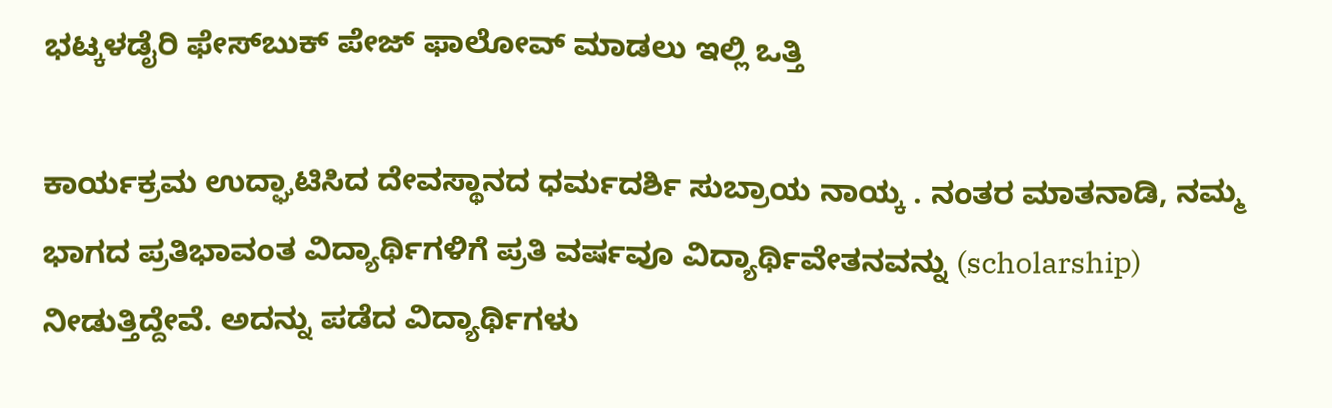ಭಟ್ಕಳಡೈರಿ ಫೇಸ್‌ಬುಕ್‌ ಪೇಜ್ ಫಾಲೋವ್ ಮಾಡಲು ಇಲ್ಲಿ ಒತ್ತಿ

ಕಾರ್ಯಕ್ರಮ ಉದ್ಘಾಟಿಸಿದ ದೇವಸ್ಥಾನದ ಧರ್ಮದರ್ಶಿ ಸುಬ್ರಾಯ ನಾಯ್ಕ . ನಂತರ ಮಾತನಾಡಿ, ನಮ್ಮ ಭಾಗದ ಪ್ರತಿಭಾವಂತ ವಿದ್ಯಾರ್ಥಿಗಳಿಗೆ ಪ್ರತಿ ವರ್ಷವೂ ವಿದ್ಯಾರ್ಥಿವೇತನವನ್ನು (scholarship) ನೀಡುತ್ತಿದ್ದೇವೆ. ಅದನ್ನು ಪಡೆದ ವಿದ್ಯಾರ್ಥಿಗಳು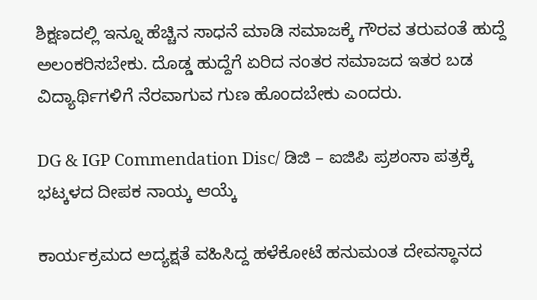ಶಿಕ್ಷಣದಲ್ಲಿ ಇನ್ನೂ ಹೆಚ್ಚಿನ ಸಾಧನೆ ಮಾಡಿ ಸಮಾಜಕ್ಕೆ ಗೌರವ ತರುವಂತೆ ಹುದ್ದೆ ಅಲಂಕರಿಸಬೇಕು. ದೊಡ್ಡ ಹುದ್ದೆಗೆ ಏರಿದ ನಂತರ ಸಮಾಜದ ಇತರ ಬಡ ವಿದ್ಯಾರ್ಥಿಗಳಿಗೆ ನೆರವಾಗುವ ಗುಣ ಹೊಂದಬೇಕು ಎಂದರು.

DG & IGP Commendation Disc/ ಡಿಜಿ – ಐಜಿಪಿ ಪ್ರಶಂಸಾ ಪತ್ರಕ್ಕೆ ಭಟ್ಕಳದ ದೀಪಕ ನಾಯ್ಕ ಆಯ್ಕೆ

ಕಾರ್ಯಕ್ರಮದ ಅದ್ಯಕ್ಷತೆ ವಹಿಸಿದ್ದ ಹಳೆಕೋಟೆ ಹನುಮಂತ ದೇವಸ್ಥಾನದ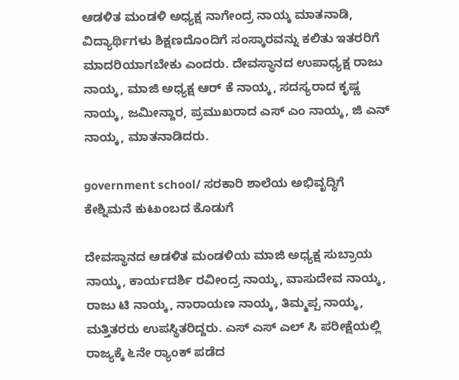ಆಡಳಿತ ಮಂಡಳಿ ಅಧ್ಯಕ್ಷ ನಾಗೇಂದ್ರ ನಾಯ್ಕ ಮಾತನಾಡಿ, ವಿದ್ಯಾರ್ಥಿಗಳು ಶಿಕ್ಷಣದೊಂದಿಗೆ ಸಂಸ್ಕಾರವನ್ನು ಕಲಿತು ಇತರರಿಗೆ ಮಾದರಿಯಾಗಬೇಕು ಎಂದರು. ದೇವಸ್ಥಾನದ ಉಪಾಧ್ಯಕ್ಷ ರಾಜು ನಾಯ್ಕ, ಮಾಜಿ ಅಧ್ಯಕ್ಷ ಆರ್ ಕೆ ನಾಯ್ಕ, ಸದಸ್ಯರಾದ ಕೃಷ್ಣ ನಾಯ್ಕ, ಜಮೀನ್ದಾರ, ಪ್ರಮುಖರಾದ ಎಸ್ ಎಂ ನಾಯ್ಕ, ಜಿ ಎನ್ ನಾಯ್ಕ, ಮಾತನಾಡಿದರು.

government school/ ಸರಕಾರಿ ಶಾಲೆಯ ಅಭಿವೃದ್ಧಿಗೆ ಕೇಶ್ನಿಮನೆ ಕುಟುಂಬದ ಕೊಡುಗೆ

ದೇವಸ್ಥಾನದ ಆಡಳಿತ ಮಂಡಳಿಯ ಮಾಜಿ ಅಧ್ಯಕ್ಷ ಸುಬ್ರಾಯ ನಾಯ್ಕ, ಕಾರ್ಯದರ್ಶಿ ರವೀಂದ್ರ ನಾಯ್ಕ, ವಾಸುದೇವ ನಾಯ್ಕ, ರಾಜು ಟಿ ನಾಯ್ಕ, ನಾರಾಯಣ ನಾಯ್ಕ, ತಿಮ್ಮಪ್ಪ ನಾಯ್ಕ, ಮತ್ತಿತರರು ಉಪಸ್ಥಿತರಿದ್ದರು. ಎಸ್ ಎಸ್ ಎಲ್ ಸಿ ಪರೀಕ್ಷೆಯಲ್ಲಿ ರಾಜ್ಯಕ್ಕೆ ೬ನೇ ರ‍್ಯಾಂಕ್ ಪಡೆದ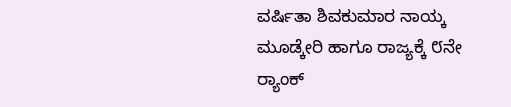ವರ್ಷಿತಾ ಶಿವಕುಮಾರ ನಾಯ್ಕ ಮೂಡ್ಕೇರಿ ಹಾಗೂ ರಾಜ್ಯಕ್ಕೆ ೮ನೇ ರ‍್ಯಾಂಕ್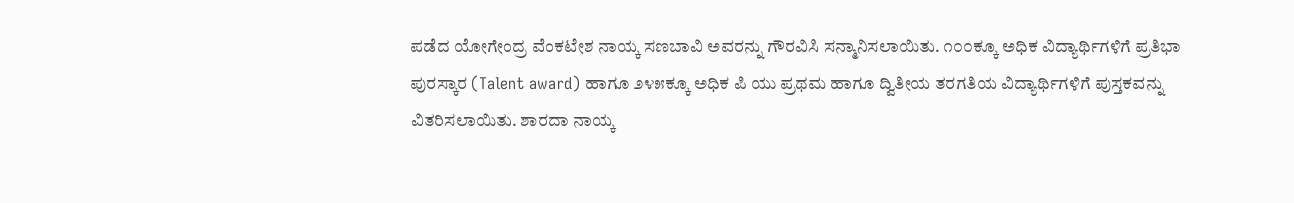ಪಡೆದ ಯೋಗೇಂದ್ರ ವೆಂಕಟೇಶ ನಾಯ್ಕ ಸಣಬಾವಿ ಅವರನ್ನು ಗೌರವಿಸಿ ಸನ್ಮಾನಿಸಲಾಯಿತು. ೧೦೦ಕ್ಕೂ ಅಧಿಕ ವಿದ್ಯಾರ್ಥಿಗಳಿಗೆ ಪ್ರತಿಭಾ ಪುರಸ್ಕಾರ (Talent award) ಹಾಗೂ ೨೪೫ಕ್ಕೂ ಅಧಿಕ ಪಿ ಯು ಪ್ರಥಮ ಹಾಗೂ ದ್ವಿತೀಯ ತರಗತಿಯ ವಿದ್ಯಾರ್ಥಿಗಳಿಗೆ ಪುಸ್ತಕವನ್ನು ವಿತರಿಸಲಾಯಿತು. ಶಾರದಾ ನಾಯ್ಕ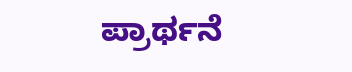ಪ್ರಾರ್ಥನೆ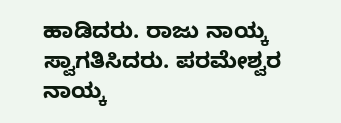ಹಾಡಿದರು. ರಾಜು ನಾಯ್ಕ ಸ್ವಾಗತಿಸಿದರು. ಪರಮೇಶ್ವರ ನಾಯ್ಕ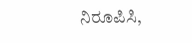ನಿರೂಪಿಸಿ,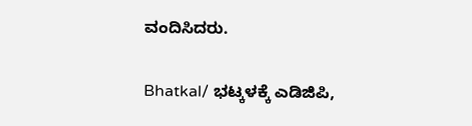ವಂದಿಸಿದರು.

Bhatkal/ ಭಟ್ಕಳಕ್ಕೆ ಎಡಿಜಿಪಿ,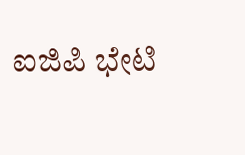ಐಜಿಪಿ ಭೇಟಿ